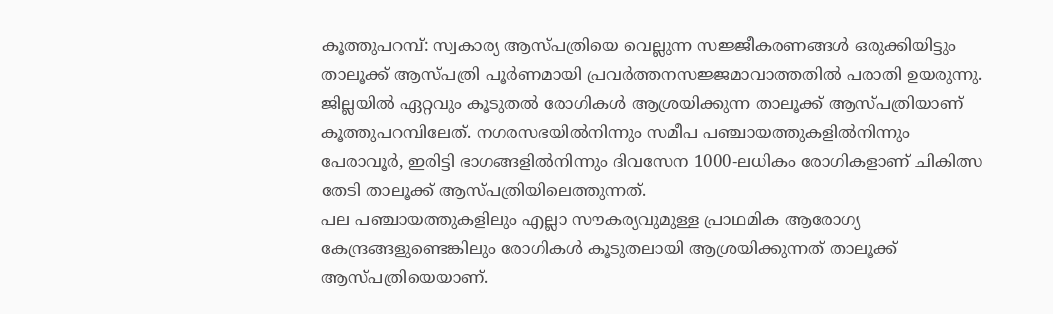കൂത്തുപറമ്പ്: സ്വകാര്യ ആസ്പത്രിയെ വെല്ലുന്ന സജ്ജീകരണങ്ങൾ ഒരുക്കിയിട്ടും താലൂക്ക് ആസ്പത്രി പൂർണമായി പ്രവർത്തനസജ്ജമാവാത്തതിൽ പരാതി ഉയരുന്നു. ജില്ലയിൽ ഏറ്റവും കൂടുതൽ രോഗികൾ ആശ്രയിക്കുന്ന താലൂക്ക് ആസ്പത്രിയാണ് കൂത്തുപറമ്പിലേത്. നഗരസഭയിൽനിന്നും സമീപ പഞ്ചായത്തുകളിൽനിന്നും പേരാവൂർ, ഇരിട്ടി ഭാഗങ്ങളിൽനിന്നും ദിവസേന 1000-ലധികം രോഗികളാണ് ചികിത്സ തേടി താലൂക്ക് ആസ്പത്രിയിലെത്തുന്നത്.
പല പഞ്ചായത്തുകളിലും എല്ലാ സൗകര്യവുമുള്ള പ്രാഥമിക ആരോഗ്യ കേന്ദ്രങ്ങളുണ്ടെങ്കിലും രോഗികൾ കൂടുതലായി ആശ്രയിക്കുന്നത് താലൂക്ക് ആസ്പത്രിയെയാണ്.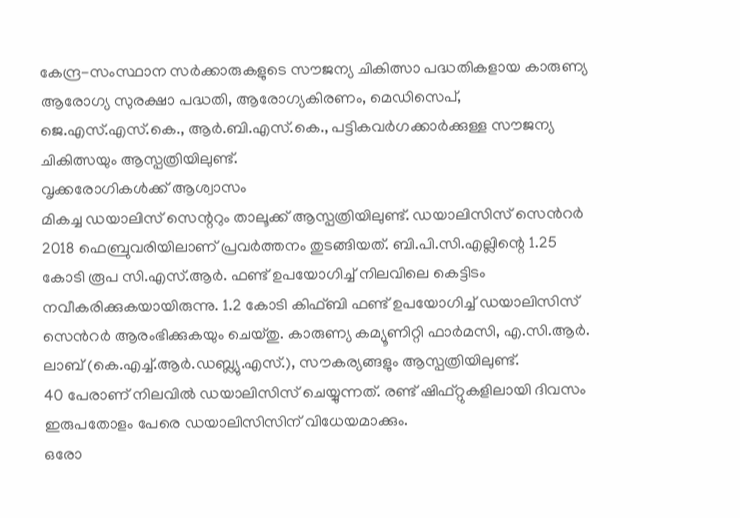കേന്ദ്ര-സംസ്ഥാന സർക്കാരുകളുടെ സൗജന്യ ചികിത്സാ പദ്ധതികളായ കാരുണ്യ ആരോഗ്യ സുരക്ഷാ പദ്ധതി, ആരോഗ്യകിരണം, മെഡിസെപ്, ജെ.എസ്.എസ്.കെ., ആർ.ബി.എസ്.കെ., പട്ടികവർഗക്കാർക്കുള്ള സൗജന്യ ചികിത്സയും ആസ്പത്രിയിലുണ്ട്.
വൃക്കരോഗികൾക്ക് ആശ്വാസം
മികച്ച ഡയാലിസ് സെന്ററും താലൂക്ക് ആസ്പത്രിയിലുണ്ട്. ഡയാലിസിസ് സെൻറർ 2018 ഫെബ്രുവരിയിലാണ് പ്രവർത്തനം തുടങ്ങിയത്. ബി.പി.സി.എല്ലിന്റെ 1.25 കോടി രൂപ സി.എസ്.ആർ. ഫണ്ട് ഉപയോഗിച്ച് നിലവിലെ കെട്ടിടം നവീകരിക്കുകയായിരുന്നു. 1.2 കോടി കിഫ്ബി ഫണ്ട് ഉപയോഗിച്ച് ഡയാലിസിസ് സെൻറർ ആരംഭിക്കുകയും ചെയ്തു. കാരുണ്യ കമ്യൂണിറ്റി ഫാർമസി, എ.സി.ആർ. ലാബ് (കെ.എച്ച്.ആർ.ഡബ്ല്യു.എസ്.), സൗകര്യങ്ങളും ആസ്പത്രിയിലുണ്ട്.
40 പേരാണ് നിലവിൽ ഡയാലിസിസ് ചെയ്യുന്നത്. രണ്ട് ഷിഫ്റ്റുകളിലായി ദിവസം ഇരുപതോളം പേരെ ഡയാലിസിസിന് വിധേയമാക്കും.
ഒരോ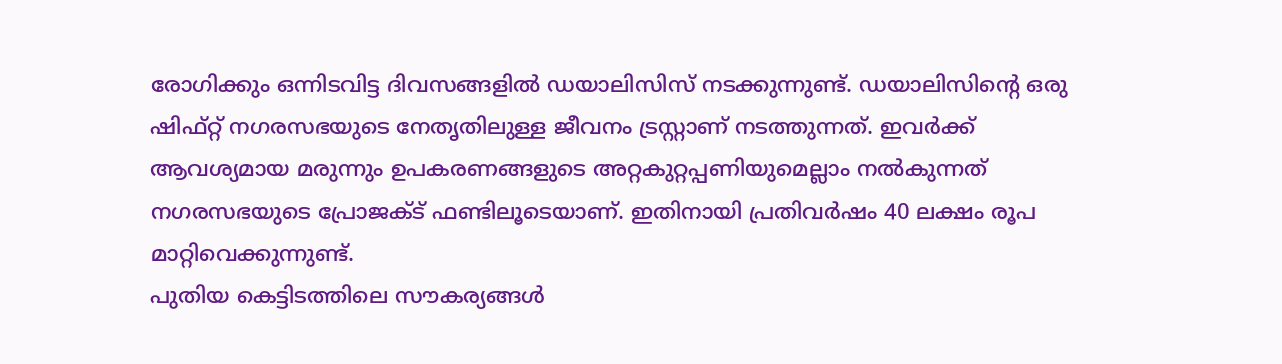രോഗിക്കും ഒന്നിടവിട്ട ദിവസങ്ങളിൽ ഡയാലിസിസ് നടക്കുന്നുണ്ട്. ഡയാലിസിന്റെ ഒരു ഷിഫ്റ്റ് നഗരസഭയുടെ നേതൃതിലുള്ള ജീവനം ട്രസ്റ്റാണ് നടത്തുന്നത്. ഇവർക്ക് ആവശ്യമായ മരുന്നും ഉപകരണങ്ങളുടെ അറ്റകുറ്റപ്പണിയുമെല്ലാം നൽകുന്നത് നഗരസഭയുടെ പ്രോജക്ട് ഫണ്ടിലൂടെയാണ്. ഇതിനായി പ്രതിവർഷം 40 ലക്ഷം രൂപ മാറ്റിവെക്കുന്നുണ്ട്.
പുതിയ കെട്ടിടത്തിലെ സൗകര്യങ്ങൾ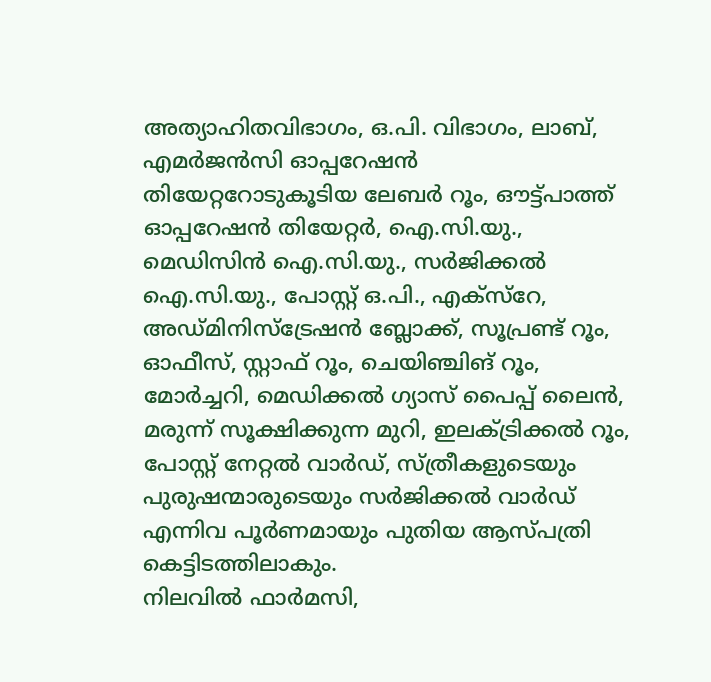അത്യാഹിതവിഭാഗം, ഒ.പി. വിഭാഗം, ലാബ്, എമർജൻസി ഓപ്പറേഷൻ തിയേറ്ററോടുകൂടിയ ലേബർ റൂം, ഔട്ട്പാത്ത് ഓപ്പറേഷൻ തിയേറ്റർ, ഐ.സി.യു., മെഡിസിൻ ഐ.സി.യു., സർജിക്കൽ ഐ.സി.യു., പോസ്റ്റ് ഒ.പി., എക്സ്റേ, അഡ്മിനിസ്ട്രേഷൻ ബ്ലോക്ക്, സൂപ്രണ്ട് റൂം, ഓഫീസ്, സ്റ്റാഫ് റൂം, ചെയിഞ്ചിങ് റൂം, മോർച്ചറി, മെഡിക്കൽ ഗ്യാസ് പൈപ്പ് ലൈൻ, മരുന്ന് സൂക്ഷിക്കുന്ന മുറി, ഇലക്ട്രിക്കൽ റൂം, പോസ്റ്റ് നേറ്റൽ വാർഡ്, സ്ത്രീകളുടെയും പുരുഷന്മാരുടെയും സർജിക്കൽ വാർഡ് എന്നിവ പൂർണമായും പുതിയ ആസ്പത്രി കെട്ടിടത്തിലാകും.
നിലവിൽ ഫാർമസി,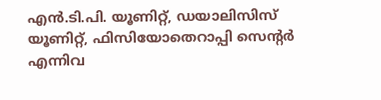എൻ.ടി.പി. യൂണിറ്റ്, ഡയാലിസിസ് യൂണിറ്റ്, ഫിസിയോതെറാപ്പി സെന്റർ എന്നിവ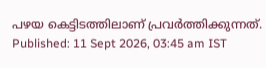പഴയ കെട്ടിടത്തിലാണ് പ്രവർത്തിക്കുന്നത്.
Published: 11 Sept 2026, 03:45 am IST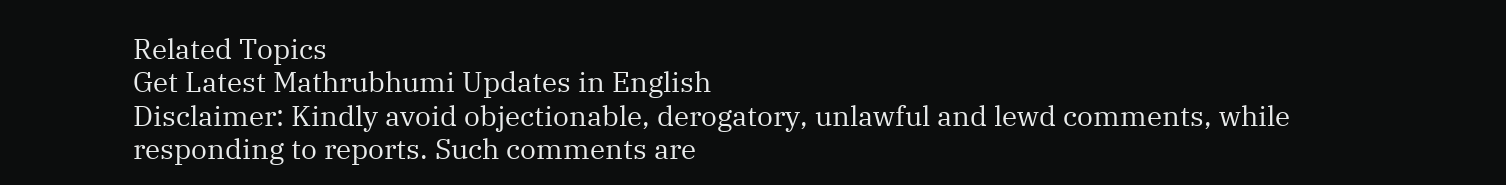Related Topics
Get Latest Mathrubhumi Updates in English
Disclaimer: Kindly avoid objectionable, derogatory, unlawful and lewd comments, while responding to reports. Such comments are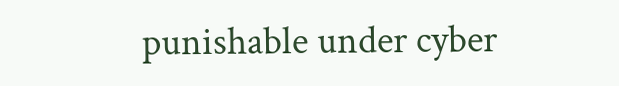punishable under cyber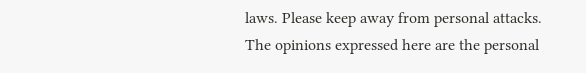laws. Please keep away from personal attacks. The opinions expressed here are the personal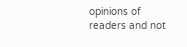opinions of readers and not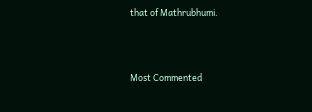that of Mathrubhumi.



Most Commented